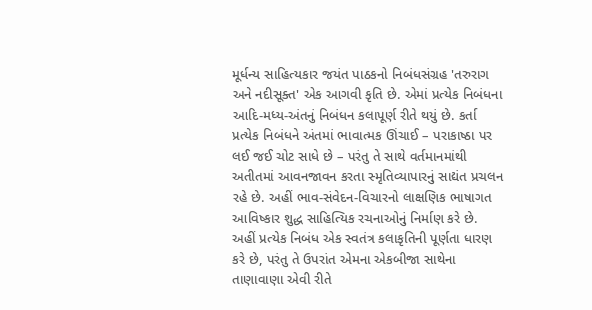મૂર્ધન્ય સાહિત્યકાર જયંત પાઠકનો નિબંધસંગ્રહ 'તરુરાગ અને નદીસૂક્ત' એક આગવી કૃતિ છે. એમાં પ્રત્યેક નિબંધના આદિ-મધ્ય-અંતનું નિબંધન કલાપૂર્ણ રીતે થયું છે. કર્તા પ્રત્યેક નિબંધને અંતમાં ભાવાત્મક ઊંચાઈ – પરાકાષ્ઠા પર લઈ જઈ ચોટ સાધે છે – પરંતુ તે સાથે વર્તમાનમાંથી અતીતમાં આવનજાવન કરતા સ્મૃતિવ્યાપારનું સાદ્યંત પ્રચલન રહે છે. અહીં ભાવ-સંવેદન-વિચારનો લાક્ષણિક ભાષાગત આવિષ્કાર શુદ્ધ સાહિત્યિક રચનાઓનું નિર્માણ કરે છે. અહીં પ્રત્યેક નિબંધ એક સ્વતંત્ર કલાકૃતિની પૂર્ણતા ધારણ કરે છે, પરંતુ તે ઉપરાંત એમના એકબીજા સાથેના તાણાવાણા એવી રીતે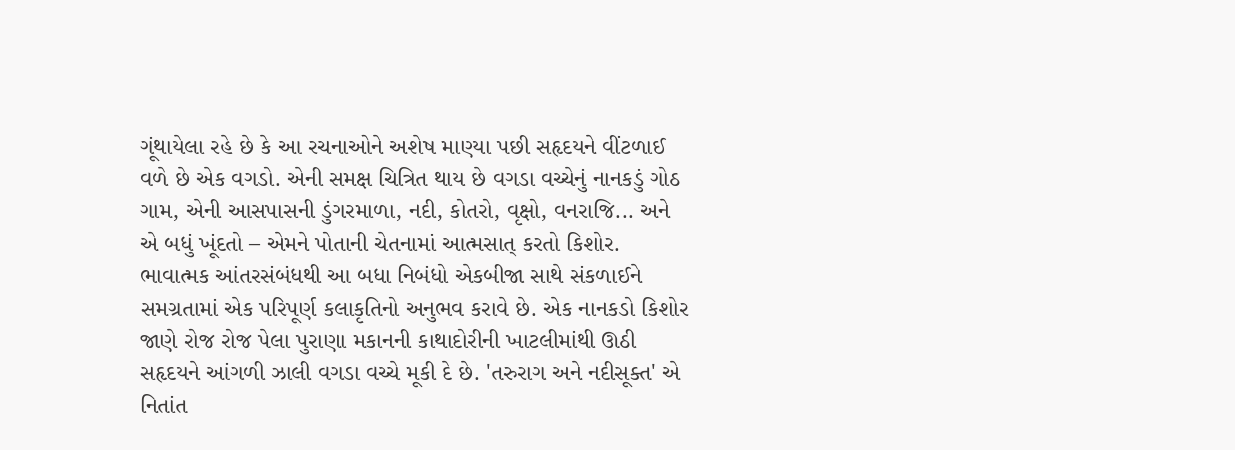ગૂંથાયેલા રહે છે કે આ રચનાઓને અશેષ માણ્યા પછી સહૃદયને વીંટળાઈ વળે છે એક વગડો. એની સમક્ષ ચિત્રિત થાય છે વગડા વચ્ચેનું નાનકડું ગોઠ ગામ, એની આસપાસની ડુંગરમાળા, નદી, કોતરો, વૃક્ષો, વનરાજિ... અને એ બધું ખૂંદતો – એમને પોતાની ચેતનામાં આત્મસાત્ કરતો કિશોર. ભાવાત્મક આંતરસંબંધથી આ બધા નિબંધો એકબીજા સાથે સંકળાઈને સમગ્રતામાં એક પરિપૂર્ણ કલાકૃતિનો અનુભવ કરાવે છે. એક નાનકડો કિશોર જાણે રોજ રોજ પેલા પુરાણા મકાનની કાથાદોરીની ખાટલીમાંથી ઊઠી સહૃદયને આંગળી ઝાલી વગડા વચ્ચે મૂકી દે છે. 'તરુરાગ અને નદીસૂક્ત' એ નિતાંત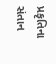પ્રકૃતિના સંતાન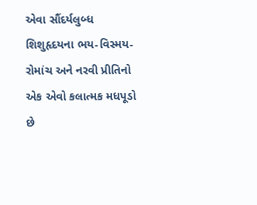એવા સૌંદર્યલુબ્ધ શિશુહૃદયના ભય-વિસ્મય-રોમાંચ અને નરવી પ્રીતિનો એક એવો કલાત્મક મધપૂડો છે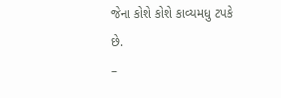જેના કોશે કોશે કાવ્યમધુ ટપકે છે.
–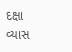દક્ષા વ્યાસ